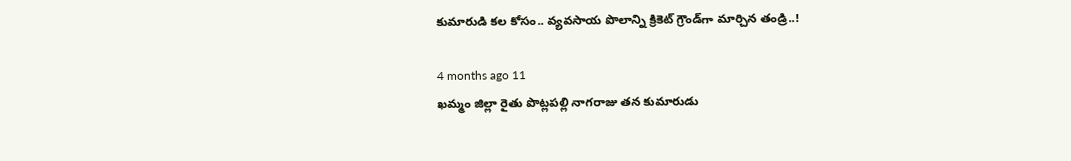కుమారుడి కల కోసం.. వ్యవసాయ పొలాన్ని క్రికెట్ గ్రౌండ్‌గా మార్చిన తండ్రి..!

4 months ago 11
ఖమ్మం జిల్లా రైతు పొట్లపల్లి నాగరాజు తన కుమారుడు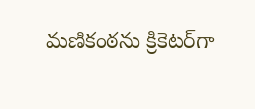మణికంఠను క్రికెటర్‌గా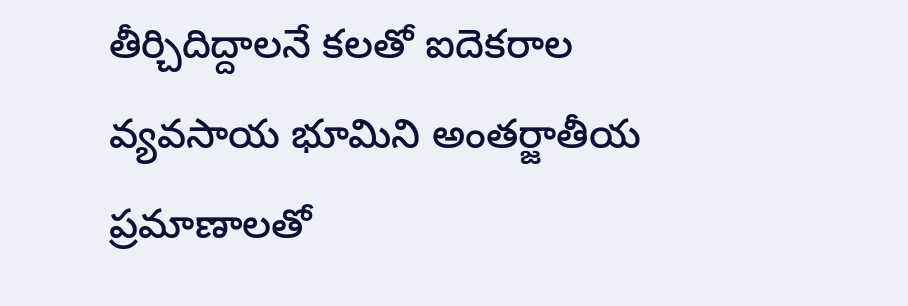తీర్చిదిద్దాలనే కలతో ఐదెకరాల వ్యవసాయ భూమిని అంతర్జాతీయ ప్రమాణాలతో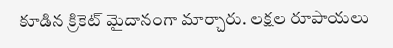కూడిన క్రికెట్ మైదానంగా మార్చారు. లక్షల రూపాయలు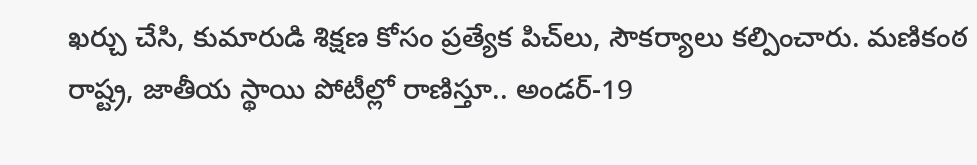ఖర్చు చేసి, కుమారుడి శిక్షణ కోసం ప్రత్యేక పిచ్‌లు, సౌకర్యాలు కల్పించారు. మణికంఠ రాష్ట్ర, జాతీయ స్థాయి పోటీల్లో రాణిస్తూ.. అండర్-19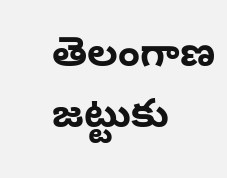తెలంగాణ జట్టుకు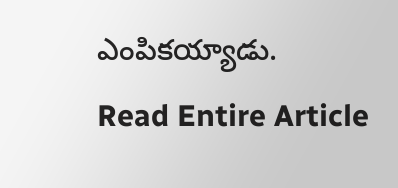ఎంపికయ్యాడు.
Read Entire Article